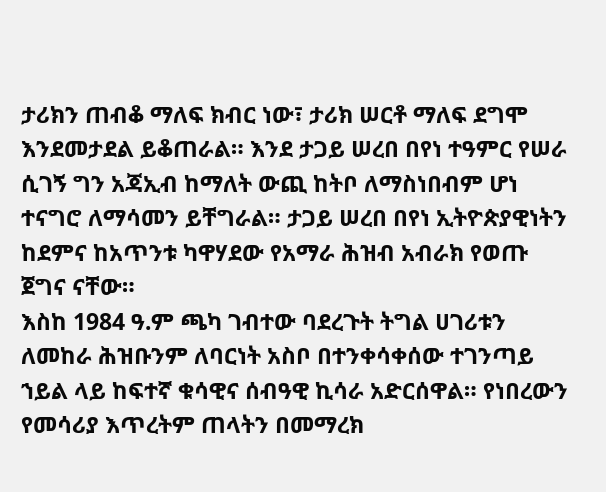ታሪክን ጠብቆ ማለፍ ክብር ነው፣ ታሪክ ሠርቶ ማለፍ ደግሞ እንደመታደል ይቆጠራል። እንደ ታጋይ ሠረበ በየነ ተዓምር የሠራ ሲገኝ ግን አጃኢብ ከማለት ውጪ ከትቦ ለማስነበብም ሆነ ተናግሮ ለማሳመን ይቸግራል። ታጋይ ሠረበ በየነ ኢትዮጵያዊነትን ከደምና ከአጥንቱ ካዋሃደው የአማራ ሕዝብ አብራክ የወጡ ጀግና ናቸው።
እስከ 1984 ዓ.ም ጫካ ገብተው ባደረጉት ትግል ሀገሪቱን ለመከራ ሕዝቡንም ለባርነት አስቦ በተንቀሳቀሰው ተገንጣይ ኀይል ላይ ከፍተኛ ቁሳዊና ሰብዓዊ ኪሳራ አድርሰዋል። የነበረውን የመሳሪያ እጥረትም ጠላትን በመማረክ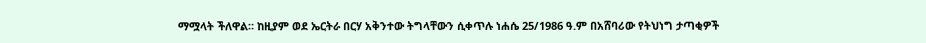ማሟላት ችለዋል። ከዚያም ወደ ኤርትራ በርሃ አቅንተው ትግላቸውን ሲቀጥሉ ነሐሴ 25/1986 ዓ.ም በአሸባሪው የትህነግ ታጣቂዎች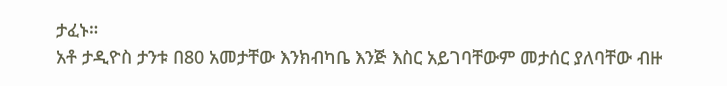ታፈኑ።
አቶ ታዲዮስ ታንቱ በ80 አመታቸው እንክብካቤ እንጅ እስር አይገባቸውም መታሰር ያለባቸው ብዙ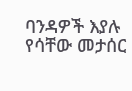ባንዳዎች እያሉ የሳቸው መታሰር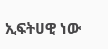ኢፍትሀዊ ነው